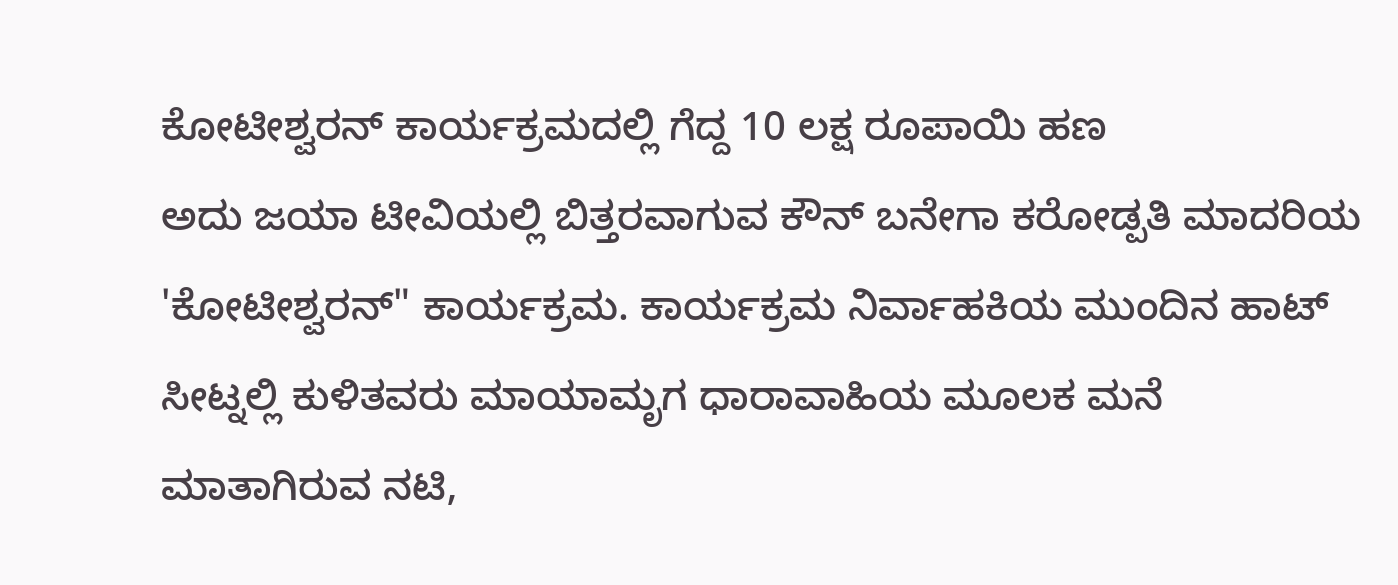ಕೋಟೀಶ್ವರನ್ ಕಾರ್ಯಕ್ರಮದಲ್ಲಿ ಗೆದ್ದ 10 ಲಕ್ಷ ರೂಪಾಯಿ ಹಣ
ಅದು ಜಯಾ ಟೀವಿಯಲ್ಲಿ ಬಿತ್ತರವಾಗುವ ಕೌನ್ ಬನೇಗಾ ಕರೋಡ್ಪತಿ ಮಾದರಿಯ 'ಕೋಟೀಶ್ವರನ್" ಕಾರ್ಯಕ್ರಮ. ಕಾರ್ಯಕ್ರಮ ನಿರ್ವಾಹಕಿಯ ಮುಂದಿನ ಹಾಟ್ ಸೀಟ್ನಲ್ಲಿ ಕುಳಿತವರು ಮಾಯಾಮೃಗ ಧಾರಾವಾಹಿಯ ಮೂಲಕ ಮನೆ ಮಾತಾಗಿರುವ ನಟಿ,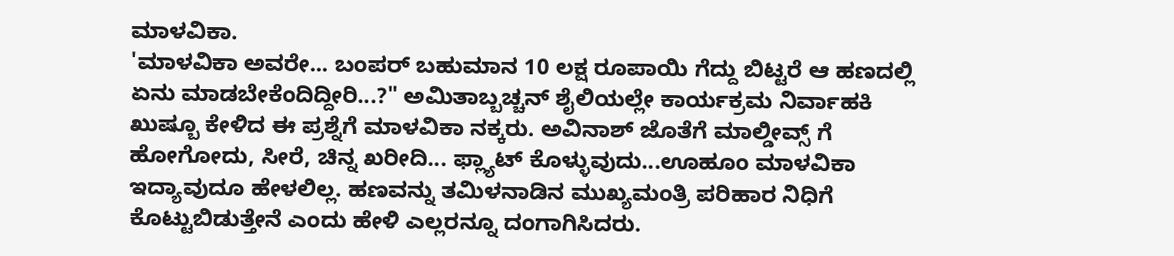ಮಾಳವಿಕಾ.
'ಮಾಳವಿಕಾ ಅವರೇ... ಬಂಪರ್ ಬಹುಮಾನ 10 ಲಕ್ಷ ರೂಪಾಯಿ ಗೆದ್ದು ಬಿಟ್ಟರೆ ಆ ಹಣದಲ್ಲಿ ಏನು ಮಾಡಬೇಕೆಂದಿದ್ದೀರಿ...?" ಅಮಿತಾಬ್ಬಚ್ಚನ್ ಶೈಲಿಯಲ್ಲೇ ಕಾರ್ಯಕ್ರಮ ನಿರ್ವಾಹಕಿ ಖುಷ್ಬೂ ಕೇಳಿದ ಈ ಪ್ರಶ್ನೆಗೆ ಮಾಳವಿಕಾ ನಕ್ಕರು. ಅವಿನಾಶ್ ಜೊತೆಗೆ ಮಾಲ್ಡೀವ್ಸ್ ಗೆ ಹೋಗೋದು, ಸೀರೆ, ಚಿನ್ನ ಖರೀದಿ... ಫ್ಲ್ಯಾಟ್ ಕೊಳ್ಳುವುದು...ಊಹೂಂ ಮಾಳವಿಕಾ ಇದ್ಯಾವುದೂ ಹೇಳಲಿಲ್ಲ. ಹಣವನ್ನು ತಮಿಳನಾಡಿನ ಮುಖ್ಯಮಂತ್ರಿ ಪರಿಹಾರ ನಿಧಿಗೆ ಕೊಟ್ಟುಬಿಡುತ್ತೇನೆ ಎಂದು ಹೇಳಿ ಎಲ್ಲರನ್ನೂ ದಂಗಾಗಿಸಿದರು.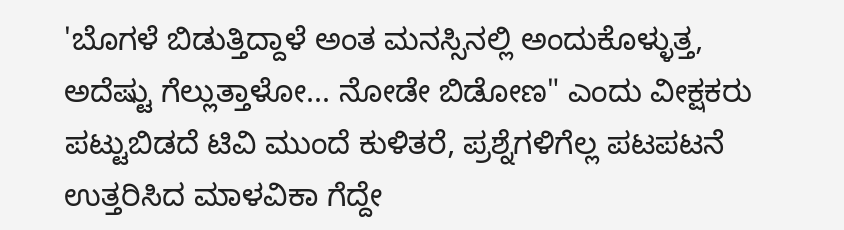'ಬೊಗಳೆ ಬಿಡುತ್ತಿದ್ದಾಳೆ ಅಂತ ಮನಸ್ಸಿನಲ್ಲಿ ಅಂದುಕೊಳ್ಳುತ್ತ, ಅದೆಷ್ಟು ಗೆಲ್ಲುತ್ತಾಳೋ... ನೋಡೇ ಬಿಡೋಣ" ಎಂದು ವೀಕ್ಷಕರು ಪಟ್ಟುಬಿಡದೆ ಟಿವಿ ಮುಂದೆ ಕುಳಿತರೆ, ಪ್ರಶ್ನೆಗಳಿಗೆಲ್ಲ ಪಟಪಟನೆ ಉತ್ತರಿಸಿದ ಮಾಳವಿಕಾ ಗೆದ್ದೇ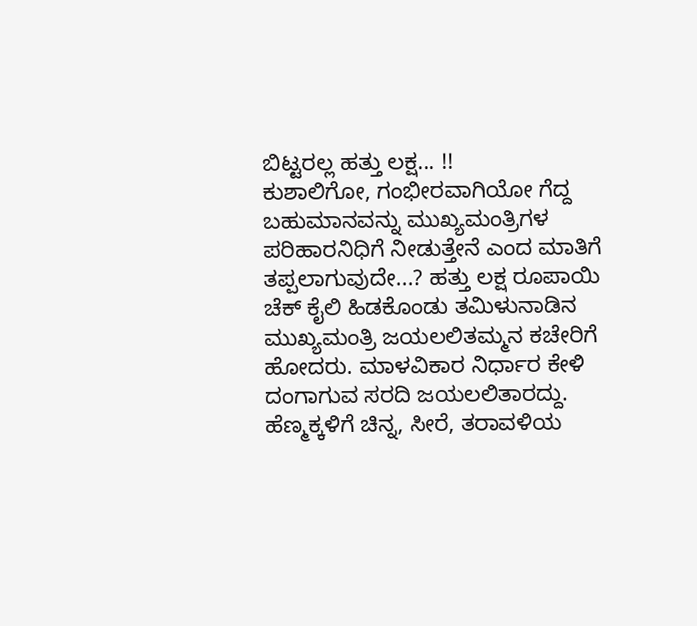ಬಿಟ್ಟರಲ್ಲ ಹತ್ತು ಲಕ್ಷ... !!
ಕುಶಾಲಿಗೋ, ಗಂಭೀರವಾಗಿಯೋ ಗೆದ್ದ ಬಹುಮಾನವನ್ನು ಮುಖ್ಯಮಂತ್ರಿಗಳ ಪರಿಹಾರನಿಧಿಗೆ ನೀಡುತ್ತೇನೆ ಎಂದ ಮಾತಿಗೆ ತಪ್ಪಲಾಗುವುದೇ...? ಹತ್ತು ಲಕ್ಷ ರೂಪಾಯಿ ಚೆಕ್ ಕೈಲಿ ಹಿಡಕೊಂಡು ತಮಿಳುನಾಡಿನ ಮುಖ್ಯಮಂತ್ರಿ ಜಯಲಲಿತಮ್ಮನ ಕಚೇರಿಗೆ ಹೋದರು. ಮಾಳವಿಕಾರ ನಿರ್ಧಾರ ಕೇಳಿ ದಂಗಾಗುವ ಸರದಿ ಜಯಲಲಿತಾರದ್ದು. ಹೆಣ್ಮಕ್ಕಳಿಗೆ ಚಿನ್ನ, ಸೀರೆ, ತರಾವಳಿಯ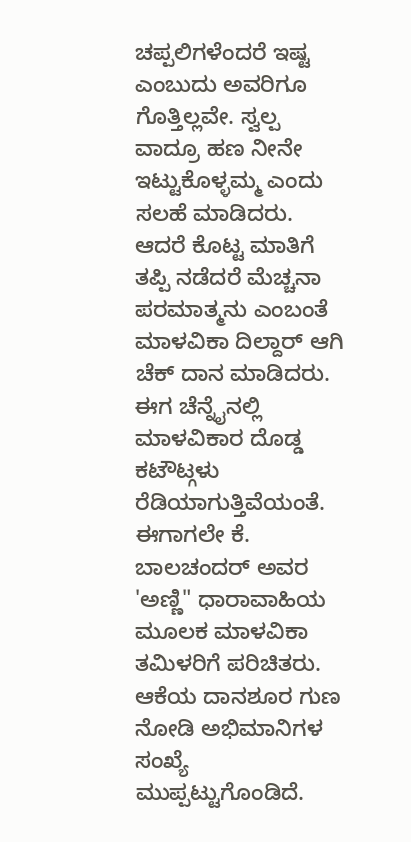ಚಪ್ಪಲಿಗಳೆಂದರೆ ಇಷ್ಟ ಎಂಬುದು ಅವರಿಗೂ ಗೊತ್ತಿಲ್ಲವೇ. ಸ್ವಲ್ಪ ವಾದ್ರೂ ಹಣ ನೀನೇ ಇಟ್ಟುಕೊಳ್ಳಮ್ಮ ಎಂದು ಸಲಹೆ ಮಾಡಿದರು. ಆದರೆ ಕೊಟ್ಟ ಮಾತಿಗೆ ತಪ್ಪಿ ನಡೆದರೆ ಮೆಚ್ಚನಾ ಪರಮಾತ್ಮನು ಎಂಬಂತೆ ಮಾಳವಿಕಾ ದಿಲ್ದಾರ್ ಆಗಿ ಚೆಕ್ ದಾನ ಮಾಡಿದರು.
ಈಗ ಚೆನ್ನೈನಲ್ಲಿ ಮಾಳವಿಕಾರ ದೊಡ್ಡ ಕಟೌಟ್ಗಳು ರೆಡಿಯಾಗುತ್ತಿವೆಯಂತೆ. ಈಗಾಗಲೇ ಕೆ. ಬಾಲಚಂದರ್ ಅವರ 'ಅಣ್ಣಿ" ಧಾರಾವಾಹಿಯ ಮೂಲಕ ಮಾಳವಿಕಾ ತಮಿಳರಿಗೆ ಪರಿಚಿತರು. ಆಕೆಯ ದಾನಶೂರ ಗುಣ ನೋಡಿ ಅಭಿಮಾನಿಗಳ ಸಂಖ್ಯೆ ಮುಪ್ಪಟ್ಟುಗೊಂಡಿದೆ.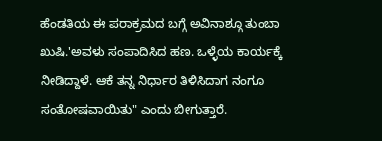ಹೆಂಡತಿಯ ಈ ಪರಾಕ್ರಮದ ಬಗ್ಗೆ ಅವಿನಾಶ್ಗೂ ತುಂಬಾ ಖುಷಿ.'ಅವಳು ಸಂಪಾದಿಸಿದ ಹಣ. ಒಳ್ಳೆಯ ಕಾರ್ಯಕ್ಕೆ ನೀಡಿದ್ದಾಳೆ. ಆಕೆ ತನ್ನ ನಿರ್ಧಾರ ತಿಳಿಸಿದಾಗ ನಂಗೂ ಸಂತೋಷವಾಯಿತು" ಎಂದು ಬೀಗುತ್ತಾರೆ.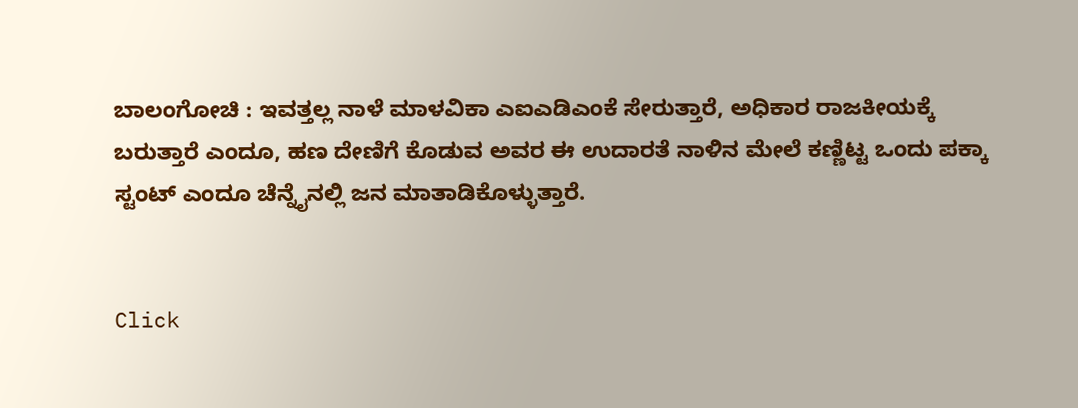ಬಾಲಂಗೋಚಿ : ಇವತ್ತಲ್ಲ ನಾಳೆ ಮಾಳವಿಕಾ ಎಐಎಡಿಎಂಕೆ ಸೇರುತ್ತಾರೆ, ಅಧಿಕಾರ ರಾಜಕೀಯಕ್ಕೆ ಬರುತ್ತಾರೆ ಎಂದೂ, ಹಣ ದೇಣಿಗೆ ಕೊಡುವ ಅವರ ಈ ಉದಾರತೆ ನಾಳಿನ ಮೇಲೆ ಕಣ್ಣಿಟ್ಟ ಒಂದು ಪಕ್ಕಾ ಸ್ಟಂಟ್ ಎಂದೂ ಚೆನ್ನೈನಲ್ಲಿ ಜನ ಮಾತಾಡಿಕೊಳ್ಳುತ್ತಾರೆ.


Click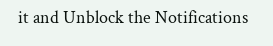it and Unblock the Notifications